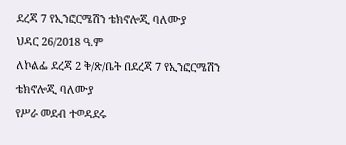ደረጃ 7 የኢንፎርሜሽን ቴክኖሎጂ ባለሙያ
ህዳር 26/2018 ዓ.ም
ለኮልፌ ደረጃ 2 ቅ/ጽ/ቤት በደረጃ 7 የኢንፎርሜሽን ቴክኖሎጂ ባለሙያ
የሥራ መደብ ተወዳደሩ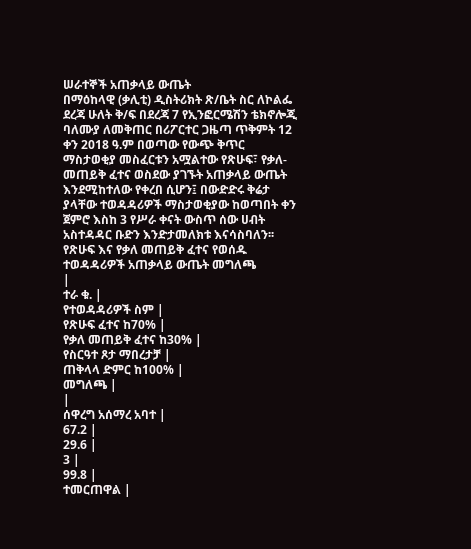ሠራተኞች አጠቃላይ ውጤት
በማዕከላዊ (ቃሊቲ) ዲስትሪክት ጽ/ቤት ስር ለኮልፌ ደረጃ ሁለት ቅ/ፍ በደረጃ 7 የኢንፎርሜሽን ቴክኖሎጂ ባለሙያ ለመቅጠር በሪፖርተር ጋዜጣ ጥቅምት 12 ቀን 2018 ዓ.ም በወጣው የውጭ ቅጥር ማስታወቂያ መስፈርቱን አሟልተው የጽሁፍ፣ የቃለ-መጠይቅ ፈተና ወስደው ያገኙት አጠቃላይ ውጤት እንደሚከተለው የቀረበ ሲሆን፤ በውድድሩ ቅሬታ ያላቸው ተወዳዳሪዎች ማስታወቂያው ከወጣበት ቀን ጀምሮ እስከ 3 የሥራ ቀናት ውስጥ ሰው ሀብት አስተዳዳር ቡድን እንድታመለክቱ እናሳስባለን፡፡
የጽሁፍ እና የቃለ መጠይቅ ፈተና የወሰዱ ተወዳዳሪዎች አጠቃላይ ውጤት መግለጫ
|
ተራ ቁ. |
የተወዳዳሪዎች ስም |
የጽሁፍ ፈተና ከ70% |
የቃለ መጠይቅ ፈተና ከ30% |
የስርዓተ ጾታ ማበረታቻ |
ጠቅላላ ድምር ከ100% |
መግለጫ |
|
ሰዋረግ አሰማረ አባተ |
67.2 |
29.6 |
3 |
99.8 |
ተመርጠዋል |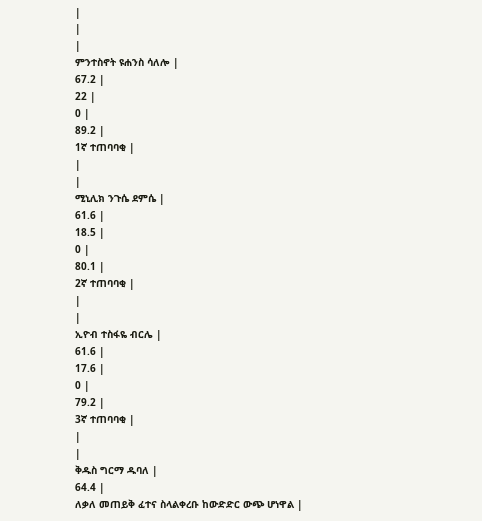|
|
|
ምንተስኖት ዩሐንስ ሳለሎ |
67.2 |
22 |
0 |
89.2 |
1ኛ ተጠባባቂ |
|
|
ሚኒሊክ ንጉሴ ደምሴ |
61.6 |
18.5 |
0 |
80.1 |
2ኛ ተጠባባቂ |
|
|
ኢዮብ ተስፋዬ ብርሌ |
61.6 |
17.6 |
0 |
79.2 |
3ኛ ተጠባባቂ |
|
|
ቅዱስ ግርማ ዱባለ |
64.4 |
ለቃለ መጠይቅ ፈተና ስላልቀረቡ ከውድድር ውጭ ሆነዋል |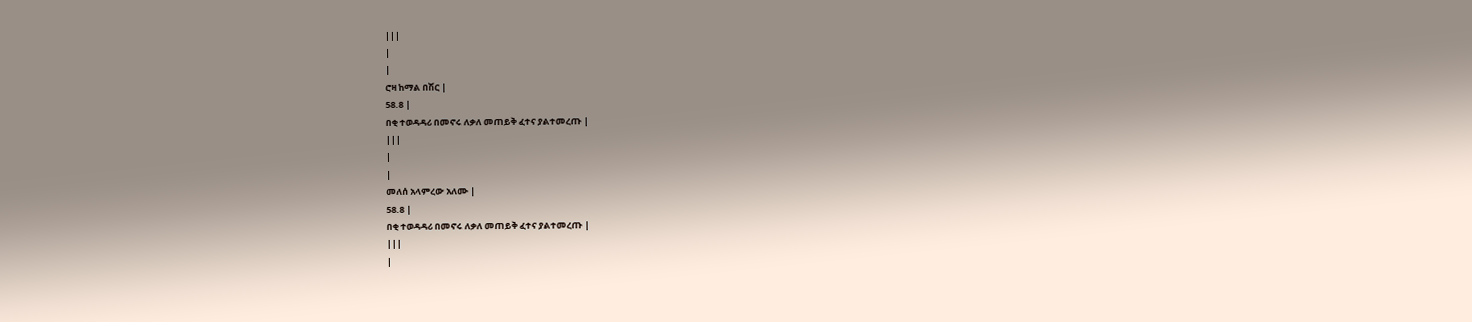|||
|
|
ሮዛ ከማል በሽር |
58.8 |
በቂ ተወዳዳሪ በመኖሩ ለቃለ መጠይቅ ፈተና ያልተመረጡ |
|||
|
|
መለሰ አላምረው አለሙ |
58.8 |
በቂ ተወዳዳሪ በመኖሩ ለቃለ መጠይቅ ፈተና ያልተመረጡ |
|||
|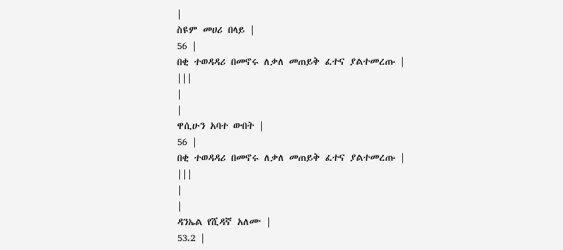|
ስዩም መሀሪ በላይ |
56 |
በቂ ተወዳዳሪ በመኖሩ ለቃለ መጠይቅ ፈተና ያልተመረጡ |
|||
|
|
ዋሲሁን አባተ ውበት |
56 |
በቂ ተወዳዳሪ በመኖሩ ለቃለ መጠይቅ ፈተና ያልተመረጡ |
|||
|
|
ዳንኤል የሺዳኛ አለሙ |
53.2 |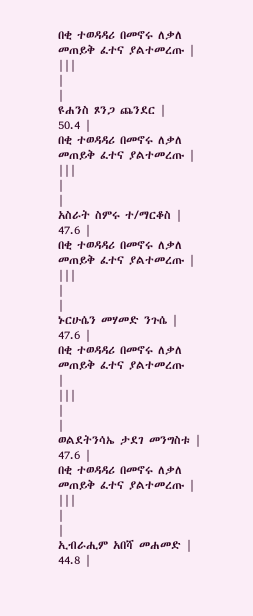በቂ ተወዳዳሪ በመኖሩ ለቃለ መጠይቅ ፈተና ያልተመረጡ |
|||
|
|
ዩሐንስ ጾንጋ ጨንደር |
50.4 |
በቂ ተወዳዳሪ በመኖሩ ለቃለ መጠይቅ ፈተና ያልተመረጡ |
|||
|
|
አስራት ስምሩ ተ/ማርቆስ |
47.6 |
በቂ ተወዳዳሪ በመኖሩ ለቃለ መጠይቅ ፈተና ያልተመረጡ |
|||
|
|
ኑርሁሴን መሃመድ ንጉሴ |
47.6 |
በቂ ተወዳዳሪ በመኖሩ ለቃለ መጠይቅ ፈተና ያልተመረጡ
|
|||
|
|
ወልደትንሳኤ ታደገ መንግስቱ |
47.6 |
በቂ ተወዳዳሪ በመኖሩ ለቃለ መጠይቅ ፈተና ያልተመረጡ |
|||
|
|
ኢብራሒም አበሻ መሐመድ |
44.8 |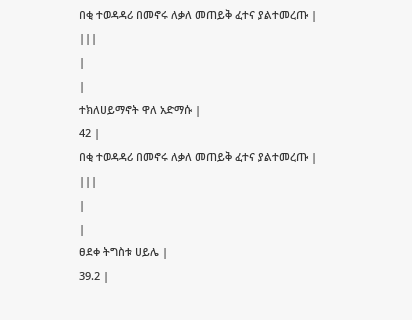በቂ ተወዳዳሪ በመኖሩ ለቃለ መጠይቅ ፈተና ያልተመረጡ |
|||
|
|
ተክለሀይማኖት ዋለ አድማሱ |
42 |
በቂ ተወዳዳሪ በመኖሩ ለቃለ መጠይቅ ፈተና ያልተመረጡ |
|||
|
|
ፀደቀ ትግስቱ ሀይሌ |
39.2 |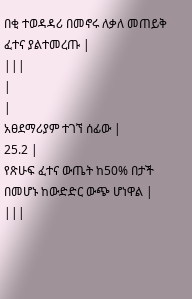በቂ ተወዳዳሪ በመኖሩ ለቃለ መጠይቅ ፈተና ያልተመረጡ |
|||
|
|
አፀደማሪያም ተገኘ ሰፊው |
25.2 |
የጽሁፍ ፈተና ውጤት ከ50% በታች በመሆኑ ከውድድር ውጭ ሆነዋል |
|||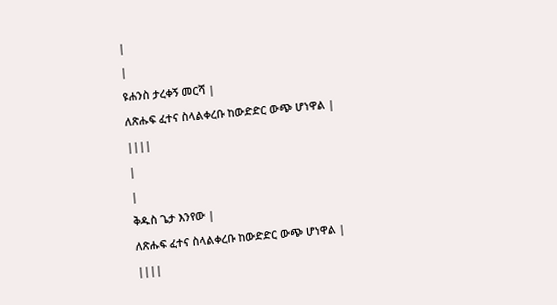|
|
ዩሐንስ ታረቀኝ መርሻ |
ለጽሑፍ ፈተና ስላልቀረቡ ከውድድር ውጭ ሆነዋል |
||||
|
|
ቅዱስ ጌታ እንየው |
ለጽሑፍ ፈተና ስላልቀረቡ ከውድድር ውጭ ሆነዋል |
||||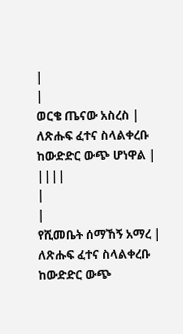|
|
ወርቄ ጤናው አስረስ |
ለጽሑፍ ፈተና ስላልቀረቡ ከውድድር ውጭ ሆነዋል |
||||
|
|
የሺመቤት ሰማኸኝ አማረ |
ለጽሑፍ ፈተና ስላልቀረቡ ከውድድር ውጭ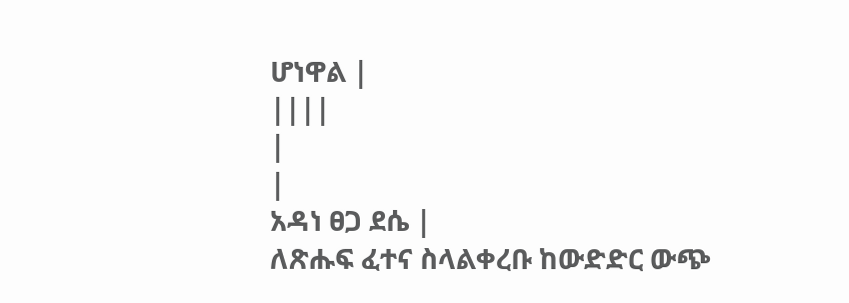ሆነዋል |
||||
|
|
አዳነ ፀጋ ደሴ |
ለጽሑፍ ፈተና ስላልቀረቡ ከውድድር ውጭ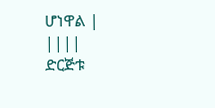ሆነዋል |
||||
ድርጅቱ